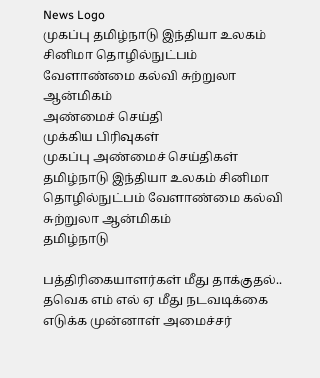News Logo
முகப்பு தமிழ்நாடு இந்தியா உலகம் சினிமா தொழில்நுட்பம் வேளாண்மை கல்வி சுற்றுலா ஆன்மிகம்
அண்மைச் செய்தி
முக்கிய பிரிவுகள்
முகப்பு அண்மைச் செய்திகள்
தமிழ்நாடு இந்தியா உலகம் சினிமா தொழில்நுட்பம் வேளாண்மை கல்வி சுற்றுலா ஆன்மிகம்
தமிழ்நாடு

பத்திரிகையாளர்கள் மீது தாக்குதல்.. தவெக எம் எல் ஏ மீது நடவடிக்கை எடுக்க முன்னாள் அமைச்சர்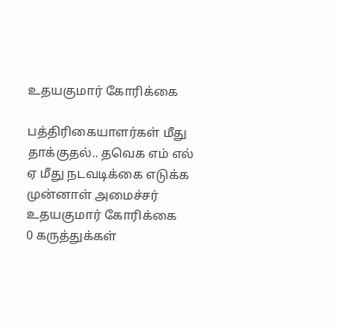உதயகுமார் கோரிக்கை

பத்திரிகையாளர்கள் மீது தாக்குதல்.. தவெக எம் எல் ஏ மீது நடவடிக்கை எடுக்க முன்னாள் அமைச்சர் உதயகுமார் கோரிக்கை
0 கருத்துக்கள்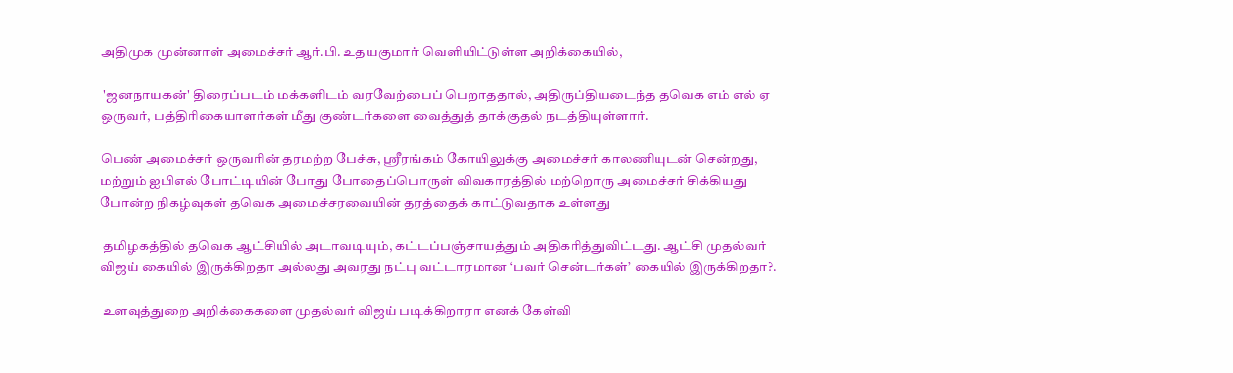அதிமுக முன்னாள் அமைச்சர் ஆர்.பி. உதயகுமார் வெளியிட்டுள்ள அறிக்கையில்,

 'ஜனநாயகன்' திரைப்படம் மக்களிடம் வரவேற்பைப் பெறாததால், அதிருப்தியடைந்த தவெக எம் எல் ஏ ஒருவர், பத்திரிகையாளர்கள் மீது குண்டர்களை வைத்துத் தாக்குதல் நடத்தியுள்ளார்.

பெண் அமைச்சர் ஒருவரின் தரமற்ற பேச்சு, ஸ்ரீரங்கம் கோயிலுக்கு அமைச்சர் காலணியுடன் சென்றது, மற்றும் ஐபிஎல் போட்டியின் போது போதைப்பொருள் விவகாரத்தில் மற்றொரு அமைச்சர் சிக்கியது போன்ற நிகழ்வுகள் தவெக அமைச்சரவையின் தரத்தைக் காட்டுவதாக உள்ளது

 தமிழகத்தில் தவெக ஆட்சியில் அடாவடியும், கட்டப்பஞ்சாயத்தும் அதிகரித்துவிட்டது. ஆட்சி முதல்வர் விஜய் கையில் இருக்கிறதா அல்லது அவரது நட்பு வட்டாரமான ‘பவர் சென்டர்கள்’ கையில் இருக்கிறதா?.

 உளவுத்துறை அறிக்கைகளை முதல்வர் விஜய் படிக்கிறாரா எனக் கேள்வி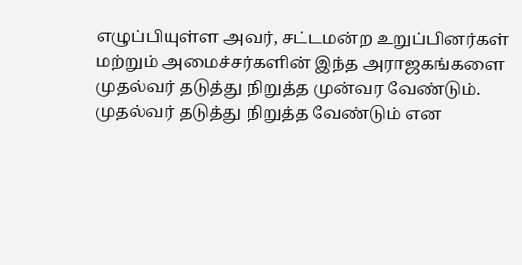எழுப்பியுள்ள அவர், சட்டமன்ற உறுப்பினர்கள் மற்றும் அமைச்சர்களின் இந்த அராஜகங்களை முதல்வர் தடுத்து நிறுத்த முன்வர வேண்டும். முதல்வர் தடுத்து நிறுத்த வேண்டும் என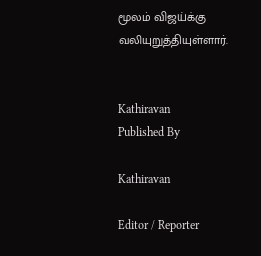மூலம் விஜய்க்கு வலியுறுத்தியுள்ளார்.


Kathiravan
Published By

Kathiravan

Editor / Reporter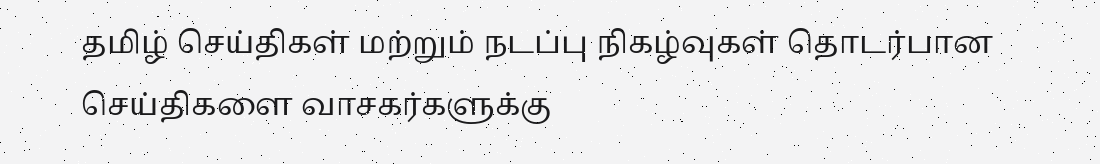தமிழ் செய்திகள் மற்றும் நடப்பு நிகழ்வுகள் தொடர்பான செய்திகளை வாசகர்களுக்கு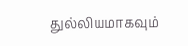துல்லியமாகவும்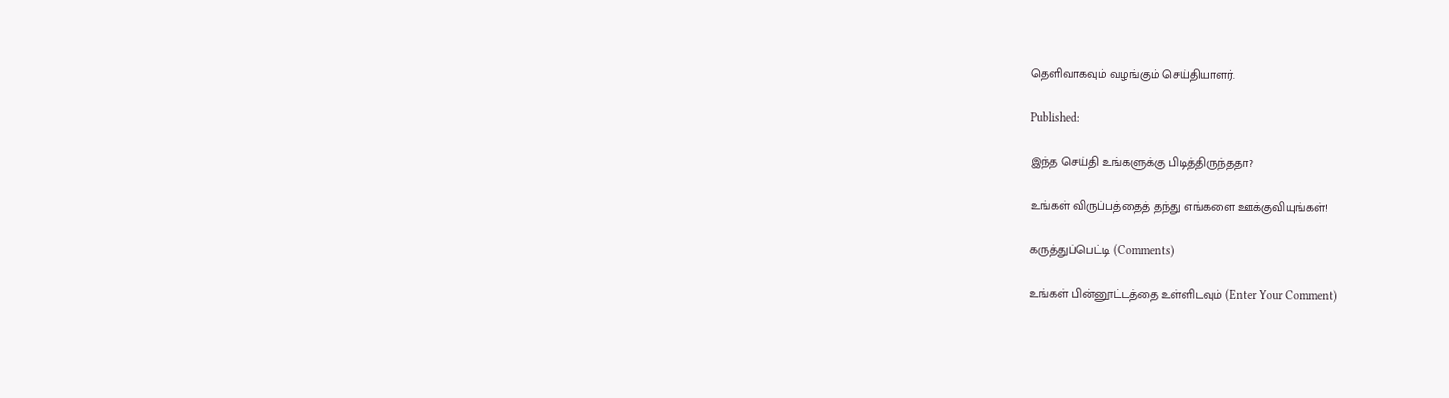தெளிவாகவும் வழங்கும் செய்தியாளர்.

Published:

இந்த செய்தி உங்களுக்கு பிடித்திருந்ததா?

உங்கள் விருப்பத்தைத் தந்து எங்களை ஊக்குவியுங்கள்!

கருத்துப்பெட்டி (Comments)

உங்கள் பின்னூட்டத்தை உள்ளிடவும் (Enter Your Comment)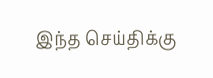இந்த செய்திக்கு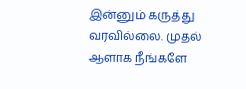இன்னும் கருத்து வரவில்லை. முதல் ஆளாக நீங்களே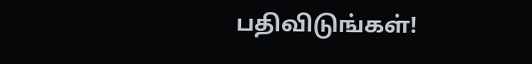பதிவிடுங்கள்!